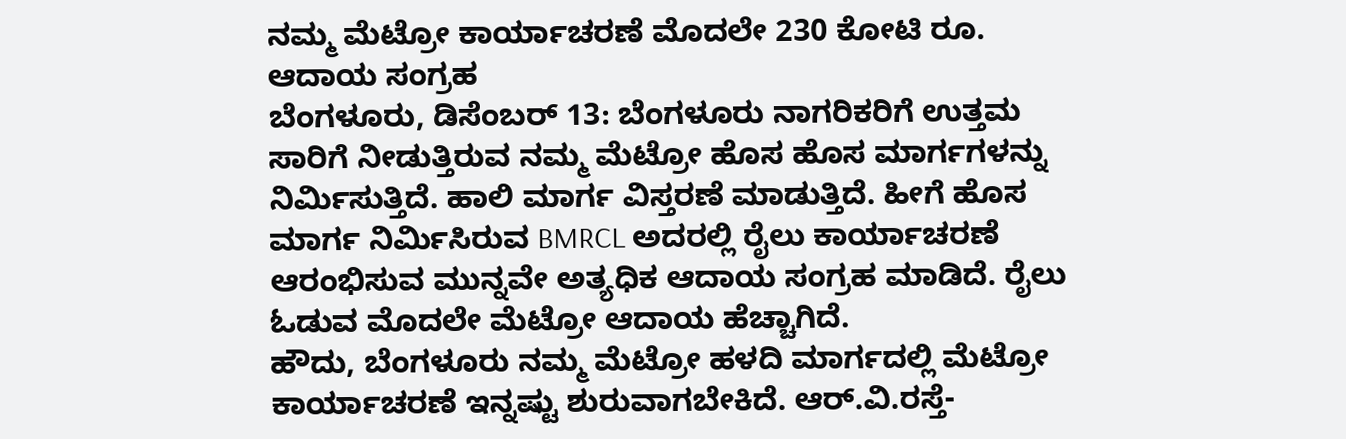ನಮ್ಮ ಮೆಟ್ರೋ ಕಾರ್ಯಾಚರಣೆ ಮೊದಲೇ 230 ಕೋಟಿ ರೂ. ಆದಾಯ ಸಂಗ್ರಹ
ಬೆಂಗಳೂರು, ಡಿಸೆಂಬರ್ 13: ಬೆಂಗಳೂರು ನಾಗರಿಕರಿಗೆ ಉತ್ತಮ ಸಾರಿಗೆ ನೀಡುತ್ತಿರುವ ನಮ್ಮ ಮೆಟ್ರೋ ಹೊಸ ಹೊಸ ಮಾರ್ಗಗಳನ್ನು ನಿರ್ಮಿಸುತ್ತಿದೆ. ಹಾಲಿ ಮಾರ್ಗ ವಿಸ್ತರಣೆ ಮಾಡುತ್ತಿದೆ. ಹೀಗೆ ಹೊಸ ಮಾರ್ಗ ನಿರ್ಮಿಸಿರುವ BMRCL ಅದರಲ್ಲಿ ರೈಲು ಕಾರ್ಯಾಚರಣೆ ಆರಂಭಿಸುವ ಮುನ್ನವೇ ಅತ್ಯಧಿಕ ಆದಾಯ ಸಂಗ್ರಹ ಮಾಡಿದೆ. ರೈಲು ಓಡುವ ಮೊದಲೇ ಮೆಟ್ರೋ ಆದಾಯ ಹೆಚ್ಚಾಗಿದೆ.
ಹೌದು, ಬೆಂಗಳೂರು ನಮ್ಮ ಮೆಟ್ರೋ ಹಳದಿ ಮಾರ್ಗದಲ್ಲಿ ಮೆಟ್ರೋ ಕಾರ್ಯಾಚರಣೆ ಇನ್ನಷ್ಟು ಶುರುವಾಗಬೇಕಿದೆ. ಆರ್.ವಿ.ರಸ್ತೆ-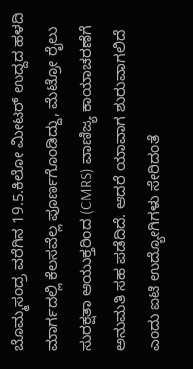ಬೊಮ್ಮಸಂದ್ರ ವರೆಗಿನ 19.5.ಕಿಲೋ ಮೀಟರ್ ಉದ್ದದ ಹಳದಿ ಮಾರ್ಗದಲ್ಲಿ ಕೆಲಸವೆಲ್ಲ ಪೂರ್ಣಗೊಂಡಿದ್ದು, ಮೆಟ್ರೋ ರೈಲು ಸುರಕ್ಷತಾ ಆಯುಕ್ತರಿಂದ (CMRS) ವಾಣಿಜ್ಯ ಕಾಯಾಚರಣೆಗೆ ಅನುಮತಿ ಸಹ ಪಡೆದಿದೆ. ಆದರೆ ಯಾವಾಗ ಶುರುವಾಗಲಿದೆ ಎಂದು ಐಟಿ ಉದ್ಯೋಗಿಗಳು ಸೇರಿದಂತೆ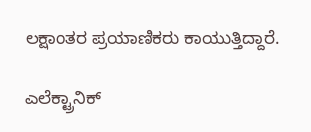ಲಕ್ಷಾಂತರ ಪ್ರಯಾಣಿಕರು ಕಾಯುತ್ತಿದ್ದಾರೆ.

ಎಲೆಕ್ಟ್ರಾನಿಕ್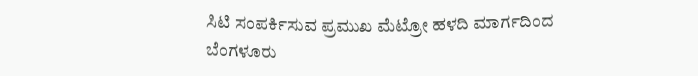ಸಿಟಿ ಸಂಪರ್ಕಿಸುವ ಪ್ರಮುಖ ಮೆಟ್ರೋ ಹಳದಿ ಮಾರ್ಗದಿಂದ ಬೆಂಗಳೂರು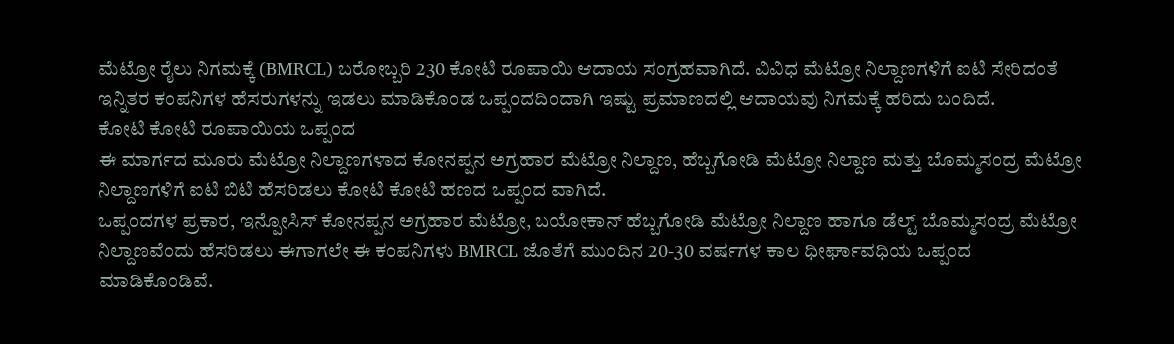ಮೆಟ್ರೋ ರೈಲು ನಿಗಮಕ್ಕೆ (BMRCL) ಬರೋಬ್ಬರಿ 230 ಕೋಟಿ ರೂಪಾಯಿ ಆದಾಯ ಸಂಗ್ರಹವಾಗಿದೆ. ವಿವಿಧ ಮೆಟ್ರೋ ನಿಲ್ದಾಣಗಳಿಗೆ ಐಟಿ ಸೇರಿದಂತೆ ಇನ್ನಿತರ ಕಂಪನಿಗಳ ಹೆಸರುಗಳನ್ನು ಇಡಲು ಮಾಡಿಕೊಂಡ ಒಪ್ಪಂದದಿಂದಾಗಿ ಇಷ್ಟು ಪ್ರಮಾಣದಲ್ಲಿ ಆದಾಯವು ನಿಗಮಕ್ಕೆ ಹರಿದು ಬಂದಿದೆ.
ಕೋಟಿ ಕೋಟಿ ರೂಪಾಯಿಯ ಒಪ್ಪಂದ
ಈ ಮಾರ್ಗದ ಮೂರು ಮೆಟ್ರೋ ನಿಲ್ದಾಣಗಳಾದ ಕೋನಪ್ಪನ ಅಗ್ರಹಾರ ಮೆಟ್ರೋ ನಿಲ್ದಾಣ, ಹೆಬ್ಬಗೋಡಿ ಮೆಟ್ರೋ ನಿಲ್ದಾಣ ಮತ್ತು ಬೊಮ್ಮಸಂದ್ರ ಮೆಟ್ರೋ ನಿಲ್ದಾಣಗಳಿಗೆ ಐಟಿ ಬಿಟಿ ಹೆಸರಿಡಲು ಕೋಟಿ ಕೋಟಿ ಹಣದ ಒಪ್ಪಂದ ವಾಗಿದೆ.
ಒಪ್ಪಂದಗಳ ಪ್ರಕಾರ, ಇನ್ಪೋಸಿಸ್ ಕೋನಪ್ಪನ ಅಗ್ರಹಾರ ಮೆಟ್ರೋ, ಬಯೋಕಾನ್ ಹೆಬ್ಬಗೋಡಿ ಮೆಟ್ರೋ ನಿಲ್ದಾಣ ಹಾಗೂ ಡೆಲ್ಟ್ ಬೊಮ್ಮಸಂದ್ರ ಮೆಟ್ರೋ ನಿಲ್ದಾಣವೆಂದು ಹೆಸರಿಡಲು ಈಗಾಗಲೇ ಈ ಕಂಪನಿಗಳು BMRCL ಜೊತೆಗೆ ಮುಂದಿನ 20-30 ವರ್ಷಗಳ ಕಾಲ ಧೀರ್ಘಾವಧಿಯ ಒಪ್ಪಂದ ಮಾಡಿಕೊಂಡಿವೆ.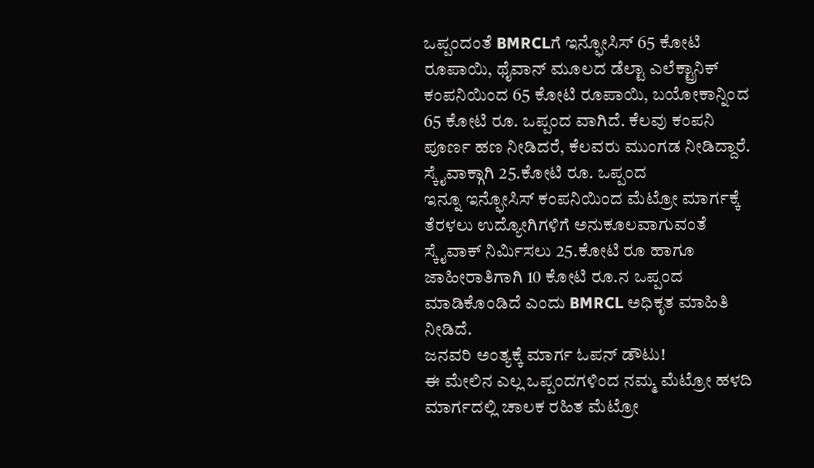ಒಪ್ಪಂದಂತೆ BMRCLಗೆ ಇನ್ಫೋಸಿಸ್ 65 ಕೋಟಿ ರೂಪಾಯಿ, ಥೈವಾನ್ ಮೂಲದ ಡೆಲ್ಟಾ ಎಲೆಕ್ಟ್ರಾನಿಕ್ ಕಂಪನಿಯಿಂದ 65 ಕೋಟಿ ರೂಪಾಯಿ, ಬಯೋಕಾನ್ನಿಂದ 65 ಕೋಟಿ ರೂ. ಒಪ್ಪಂದ ವಾಗಿದೆ. ಕೆಲವು ಕಂಪನಿ ಪೂರ್ಣ ಹಣ ನೀಡಿದರೆ, ಕೆಲವರು ಮುಂಗಡ ನೀಡಿದ್ದಾರೆ.
ಸ್ಕೈವಾಕ್ಗಾಗಿ 25.ಕೋಟಿ ರೂ. ಒಪ್ಪಂದ
ಇನ್ನೂ ಇನ್ಫೋಸಿಸ್ ಕಂಪನಿಯಿಂದ ಮೆಟ್ರೋ ಮಾರ್ಗಕ್ಕೆ ತೆರಳಲು ಉದ್ಯೋಗಿಗಳಿಗೆ ಅನುಕೂಲವಾಗುವಂತೆ ಸ್ಕೈವಾಕ್ ನಿರ್ಮಿಸಲು 25.ಕೋಟಿ ರೂ ಹಾಗೂ ಜಾಹೀರಾತಿಗಾಗಿ 10 ಕೋಟಿ ರೂ.ನ ಒಪ್ಪಂದ ಮಾಡಿಕೊಂಡಿದೆ ಎಂದು BMRCL ಅಧಿಕೃತ ಮಾಹಿತಿ ನೀಡಿದೆ.
ಜನವರಿ ಅಂತ್ಯಕ್ಕೆ ಮಾರ್ಗ ಓಪನ್ ಡೌಟು!
ಈ ಮೇಲಿನ ಎಲ್ಲ ಒಪ್ಪಂದಗಳಿಂದ ನಮ್ಮ ಮೆಟ್ರೋ ಹಳದಿ ಮಾರ್ಗದಲ್ಲಿ ಚಾಲಕ ರಹಿತ ಮೆಟ್ರೋ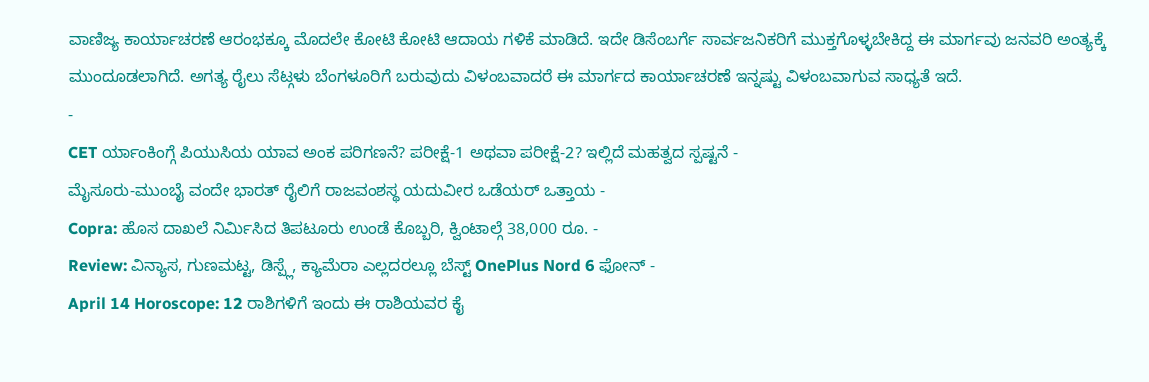ವಾಣಿಜ್ಯ ಕಾರ್ಯಾಚರಣೆ ಆರಂಭಕ್ಕೂ ಮೊದಲೇ ಕೋಟಿ ಕೋಟಿ ಆದಾಯ ಗಳಿಕೆ ಮಾಡಿದೆ. ಇದೇ ಡಿಸೆಂಬರ್ಗೆ ಸಾರ್ವಜನಿಕರಿಗೆ ಮುಕ್ತಗೊಳ್ಳಬೇಕಿದ್ದ ಈ ಮಾರ್ಗವು ಜನವರಿ ಅಂತ್ಯಕ್ಕೆ ಮುಂದೂಡಲಾಗಿದೆ. ಅಗತ್ಯ ರೈಲು ಸೆಟ್ಗಳು ಬೆಂಗಳೂರಿಗೆ ಬರುವುದು ವಿಳಂಬವಾದರೆ ಈ ಮಾರ್ಗದ ಕಾರ್ಯಾಚರಣೆ ಇನ್ನಷ್ಟು ವಿಳಂಬವಾಗುವ ಸಾಧ್ಯತೆ ಇದೆ.
-
CET ರ್ಯಾಂಕಿಂಗ್ಗೆ ಪಿಯುಸಿಯ ಯಾವ ಅಂಕ ಪರಿಗಣನೆ? ಪರೀಕ್ಷೆ-1 ಅಥವಾ ಪರೀಕ್ಷೆ-2? ಇಲ್ಲಿದೆ ಮಹತ್ವದ ಸ್ಪಷ್ಟನೆ -
ಮೈಸೂರು-ಮುಂಬೈ ವಂದೇ ಭಾರತ್ ರೈಲಿಗೆ ರಾಜವಂಶಸ್ಥ ಯದುವೀರ ಒಡೆಯರ್ ಒತ್ತಾಯ -
Copra: ಹೊಸ ದಾಖಲೆ ನಿರ್ಮಿಸಿದ ತಿಪಟೂರು ಉಂಡೆ ಕೊಬ್ಬರಿ, ಕ್ವಿಂಟಾಲ್ಗೆ 38,000 ರೂ. -
Review: ವಿನ್ಯಾಸ, ಗುಣಮಟ್ಟ, ಡಿಸ್ಪ್ಲೆ, ಕ್ಯಾಮೆರಾ ಎಲ್ಲದರಲ್ಲೂ ಬೆಸ್ಟ್ OnePlus Nord 6 ಫೋನ್ -
April 14 Horoscope: 12 ರಾಶಿಗಳಿಗೆ ಇಂದು ಈ ರಾಶಿಯವರ ಕೈ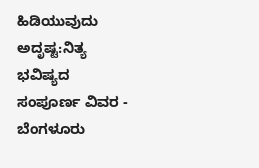ಹಿಡಿಯುವುದು ಅದೃಷ್ಟ:ನಿತ್ಯ ಭವಿಷ್ಯದ ಸಂಪೂರ್ಣ ವಿವರ -
ಬೆಂಗಳೂರು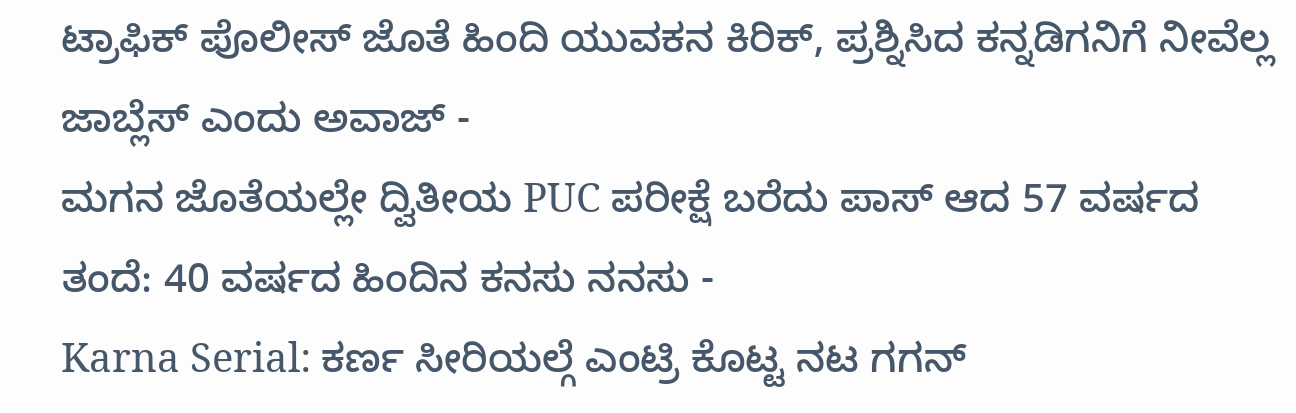ಟ್ರಾಫಿಕ್ ಪೊಲೀಸ್ ಜೊತೆ ಹಿಂದಿ ಯುವಕನ ಕಿರಿಕ್, ಪ್ರಶ್ನಿಸಿದ ಕನ್ನಡಿಗನಿಗೆ ನೀವೆಲ್ಲ ಜಾಬ್ಲೆಸ್ ಎಂದು ಅವಾಜ್ -
ಮಗನ ಜೊತೆಯಲ್ಲೇ ದ್ವಿತೀಯ PUC ಪರೀಕ್ಷೆ ಬರೆದು ಪಾಸ್ ಆದ 57 ವರ್ಷದ ತಂದೆ: 40 ವರ್ಷದ ಹಿಂದಿನ ಕನಸು ನನಸು -
Karna Serial: ಕರ್ಣ ಸೀರಿಯಲ್ಗೆ ಎಂಟ್ರಿ ಕೊಟ್ಟ ನಟ ಗಗನ್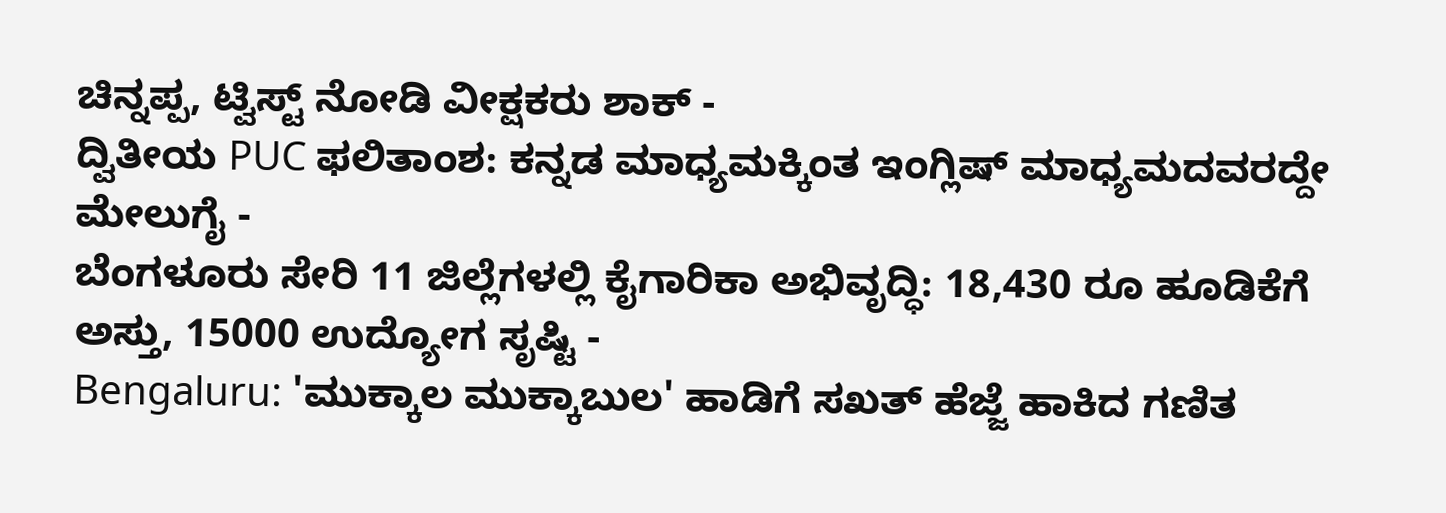ಚಿನ್ನಪ್ಪ, ಟ್ವಿಸ್ಟ್ ನೋಡಿ ವೀಕ್ಷಕರು ಶಾಕ್ -
ದ್ವಿತೀಯ PUC ಫಲಿತಾಂಶ: ಕನ್ನಡ ಮಾಧ್ಯಮಕ್ಕಿಂತ ಇಂಗ್ಲಿಷ್ ಮಾಧ್ಯಮದವರದ್ದೇ ಮೇಲುಗೈ -
ಬೆಂಗಳೂರು ಸೇರಿ 11 ಜಿಲ್ಲೆಗಳಲ್ಲಿ ಕೈಗಾರಿಕಾ ಅಭಿವೃದ್ಧಿ: 18,430 ರೂ ಹೂಡಿಕೆಗೆ ಅಸ್ತು, 15000 ಉದ್ಯೋಗ ಸೃಷ್ಟಿ -
Bengaluru: 'ಮುಕ್ಕಾಲ ಮುಕ್ಕಾಬುಲ' ಹಾಡಿಗೆ ಸಖತ್ ಹೆಜ್ಜೆ ಹಾಕಿದ ಗಣಿತ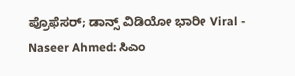ಪ್ರೊಫೆಸರ್; ಡಾನ್ಸ್ ವಿಡಿಯೋ ಭಾರೀ Viral -
Naseer Ahmed: ಸಿಎಂ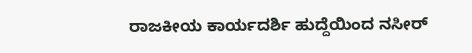ರಾಜಕೀಯ ಕಾರ್ಯದರ್ಶಿ ಹುದ್ದೆಯಿಂದ ನಸೀರ್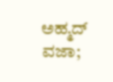ಅಹ್ಮದ್ ವಜಾ;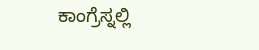ಕಾಂಗ್ರೆಸ್ನಲ್ಲಿ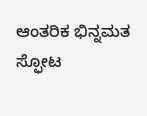ಆಂತರಿಕ ಭಿನ್ನಮತ ಸ್ಫೋಟ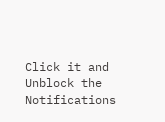Click it and Unblock the Notifications